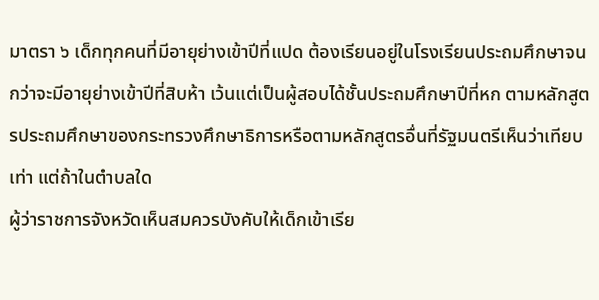มาตรา ๖ เด็กทุกคนที่มีอายุย่างเข้าปีที่แปด ต้องเรียนอยู่ในโรงเรียนประถมศึกษาจนกว่าจะมีอายุย่างเข้าปีที่สิบห้า เว้นแต่เป็นผู้สอบได้ชั้นประถมศึกษาปีที่หก ตามหลักสูตรประถมศึกษาของกระทรวงศึกษาธิการหรือตามหลักสูตรอื่นที่รัฐมนตรีเห็นว่าเทียบเท่า แต่ถ้าในตำบลใด
ผู้ว่าราชการจังหวัดเห็นสมควรบังคับให้เด็กเข้าเรีย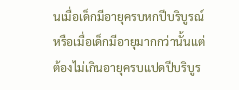นเมื่อเด็กมีอายุครบหกปีบริบูรณ์ หรือเมื่อเด็กมีอายุมากกว่านั้นแต่ต้องไม่เกินอายุครบแปดปีบริบูร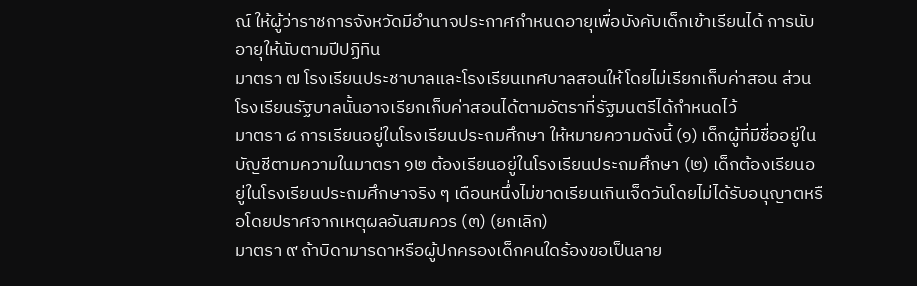ณ์ ให้ผู้ว่าราชการจังหวัดมีอำนาจประกาศกำหนดอายุเพื่อบังคับเด็กเข้าเรียนได้ การนับอายุให้นับตามปีปฏิทิน
มาตรา ๗ โรงเรียนประชาบาลและโรงเรียนเทศบาลสอนให้โดยไม่เรียกเก็บค่าสอน ส่วนโรงเรียนรัฐบาลนั้นอาจเรียกเก็บค่าสอนได้ตามอัตราที่รัฐมนตรีได้กำหนดไว้
มาตรา ๘ การเรียนอยู่ในโรงเรียนประถมศึกษา ให้หมายความดังนี้ (๑) เด็กผู้ที่มีชื่ออยู่ในบัญชีตามความในมาตรา ๑๒ ต้องเรียนอยู่ในโรงเรียนประถมศึกษา (๒) เด็กต้องเรียนอยู่ในโรงเรียนประถมศึกษาจริง ๆ เดือนหนึ่งไม่ขาดเรียนเกินเจ็ดวันโดยไม่ได้รับอนุญาตหรือโดยปราศจากเหตุผลอันสมควร (๓) (ยกเลิก)
มาตรา ๙ ถ้าบิดามารดาหรือผู้ปกครองเด็กคนใดร้องขอเป็นลาย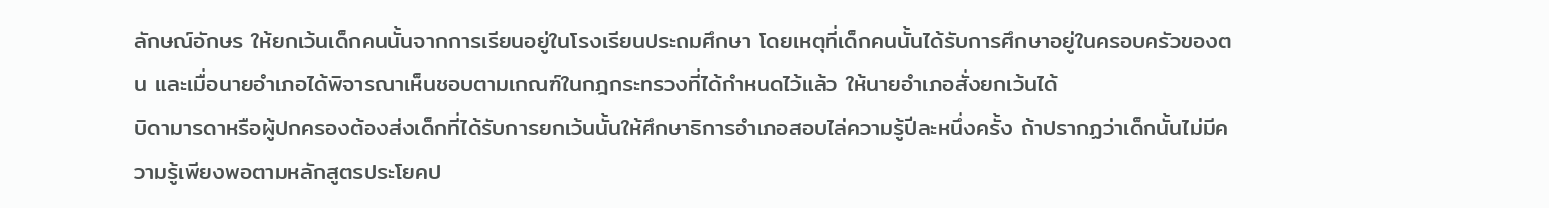ลักษณ์อักษร ให้ยกเว้นเด็กคนนั้นจากการเรียนอยู่ในโรงเรียนประถมศึกษา โดยเหตุที่เด็กคนนั้นได้รับการศึกษาอยู่ในครอบครัวของตน และเมื่อนายอำเภอได้พิจารณาเห็นชอบตามเกณฑ์ในกฎกระทรวงที่ได้กำหนดไว้แล้ว ให้นายอำเภอสั่งยกเว้นได้
บิดามารดาหรือผู้ปกครองต้องส่งเด็กที่ได้รับการยกเว้นนั้นให้ศึกษาธิการอำเภอสอบไล่ความรู้ปีละหนึ่งครั้ง ถ้าปรากฏว่าเด็กนั้นไม่มีความรู้เพียงพอตามหลักสูตรประโยคป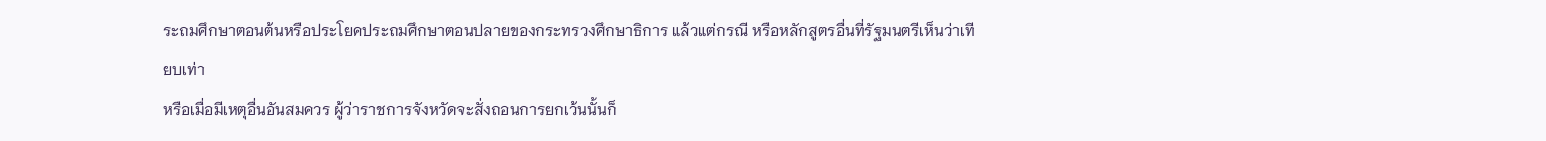ระถมศึกษาตอนต้นหรือประโยคประถมศึกษาตอนปลายของกระทรวงศึกษาธิการ แล้วแต่กรณี หรือหลักสูตรอื่นที่รัฐมนตรีเห็นว่าเทียบเท่า
หรือเมื่อมีเหตุอื่นอันสมควร ผู้ว่าราชการจังหวัดจะสั่งถอนการยกเว้นนั้นก็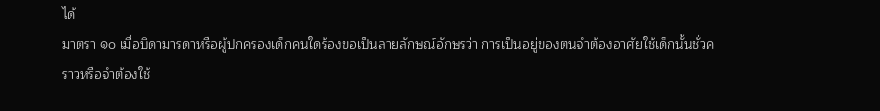ได้
มาตรา ๑๐ เมื่อบิดามารดาหรือผู้ปกครองเด็กคนใดร้องขอเป็นลายลักษณ์อักษรว่า การเป็นอยู่ของตนจำต้องอาศัยใช้เด็กนั้นชั่วคราวหรือจำต้องใช้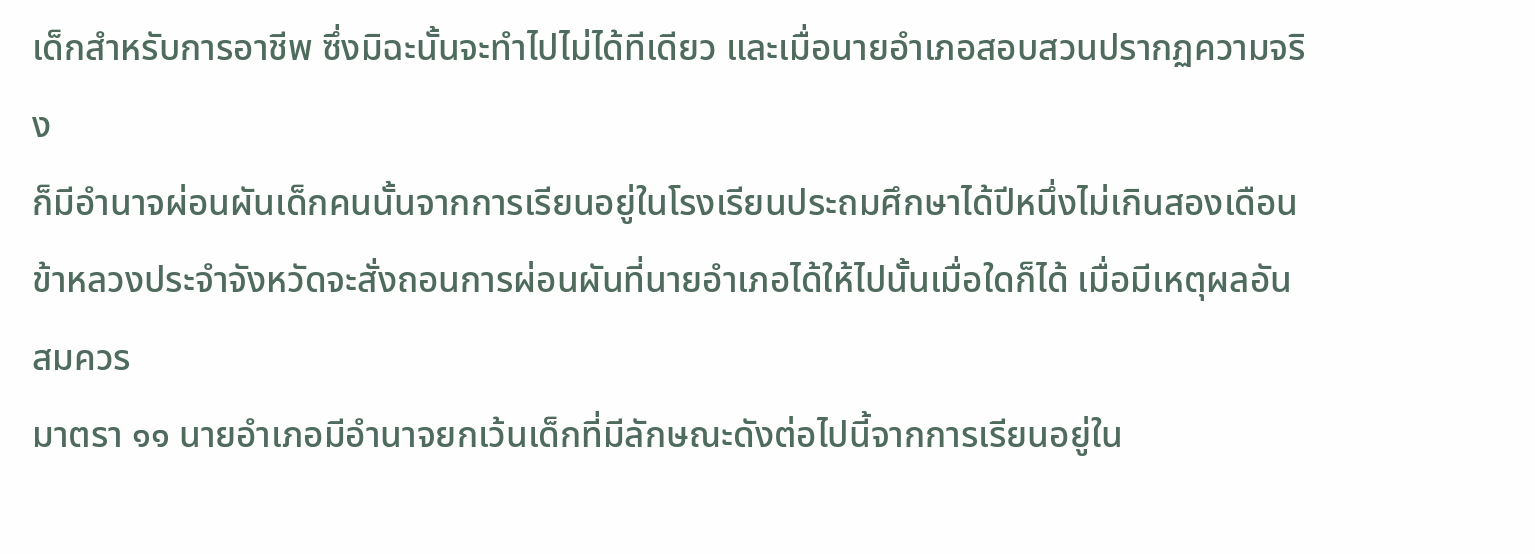เด็กสำหรับการอาชีพ ซึ่งมิฉะนั้นจะทำไปไม่ได้ทีเดียว และเมื่อนายอำเภอสอบสวนปรากฏความจริง
ก็มีอำนาจผ่อนผันเด็กคนนั้นจากการเรียนอยู่ในโรงเรียนประถมศึกษาได้ปีหนึ่งไม่เกินสองเดือน ข้าหลวงประจำจังหวัดจะสั่งถอนการผ่อนผันที่นายอำเภอได้ให้ไปนั้นเมื่อใดก็ได้ เมื่อมีเหตุผลอันสมควร
มาตรา ๑๑ นายอำเภอมีอำนาจยกเว้นเด็กที่มีลักษณะดังต่อไปนี้จากการเรียนอยู่ใน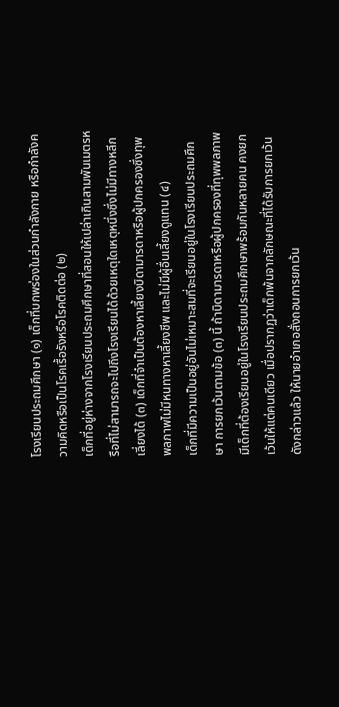โรงเรียนประถมศึกษา (๑) เด็กที่บกพร่องในส่วนกำลังกาย หรือกำลังความคิดหรือเป็นโรคเรื้อรังหรือโรคติดต่อ (๒)
เด็กที่อยู่ห่างจากโรงเรียนประถมศึกษาที่สอนให้เปล่าเกินสามพันเมตรหรือที่ไม่สามารถจะไปถึงโรงเรียนได้ด้วยเหตุใดเหตุหนึ่งซึ่งไม่มีทางหลีกเลี่ยงได้ (๓) เด็กที่จำเป็นต้องหาเลี้ยงบิดามารดาหรือผู้ปกครองซึ่งทุพพลภาพไม่มีหนทางหาเลี้ยงชีพ และไม่มีผู้อื่นเลี้ยงดูแทน (๔)
เด็กที่มีความเป็นอยู่อันไม่เหมาะสมที่จะเรียนอยู่ในโรงเรียนประถมศึกษา การยกเว้นตามข้อ (๓) นี้ ถ้าบิดามารดาหรือผู้ปกครองที่ทุพพลภาพมีเด็กที่ต้องเรียนอยู่ในโรงเรียนประถมศึกษาพร้อมกันหลายคน คงยกเว้นให้แต่คนเดียว เมื่อปรากฏว่าเด็กพ้นจากลักษณะที่ได้รับการยกเว้นดังกล่าวแล้ว ให้นายอำเภอสั่งถอนการยกเว้น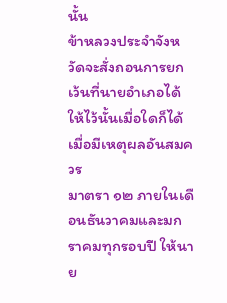นั้น
ข้าหลวงประจำจังหวัดจะสั่งถอนการยกเว้นที่นายอำเภอได้ให้ไว้นั้นเมื่อใดก็ได้ เมื่อมีเหตุผลอันสมควร
มาตรา ๑๒ ภายในเดือนธันวาคมและมกราคมทุกรอบปี ให้นาย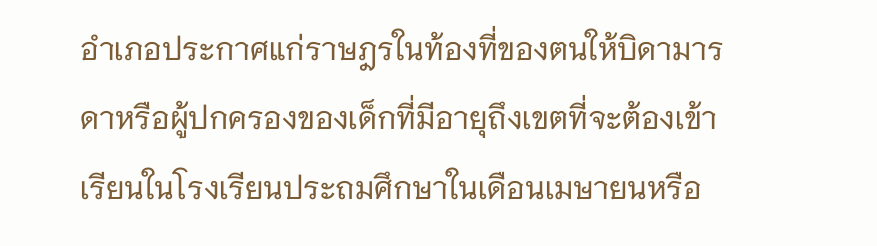อำเภอประกาศแก่ราษฎรในท้องที่ของตนให้บิดามารดาหรือผู้ปกครองของเด็กที่มีอายุถึงเขตที่จะต้องเข้าเรียนในโรงเรียนประถมศึกษาในเดือนเมษายนหรือ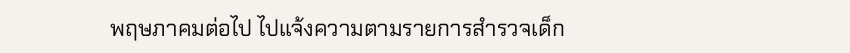พฤษภาคมต่อไป ไปแจ้งความตามรายการสำรวจเด็ก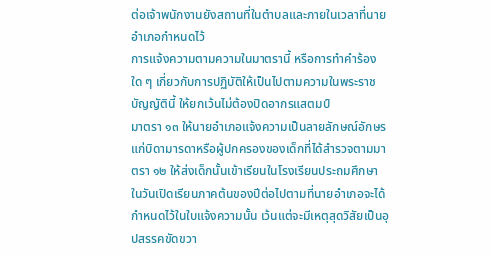ต่อเจ้าพนักงานยังสถานที่ในตำบลและภายในเวลาที่นายอำเภอกำหนดไว้
การแจ้งความตามความในมาตรานี้ หรือการทำคำร้องใด ๆ เกี่ยวกับการปฏิบัติให้เป็นไปตามความในพระราชบัญญัตินี้ ให้ยกเว้นไม่ต้องปิดอากรแสตมป์
มาตรา ๑๓ ให้นายอำเภอแจ้งความเป็นลายลักษณ์อักษรแก่บิดามารดาหรือผู้ปกครองของเด็กที่ได้สำรวจตามมาตรา ๑๒ ให้ส่งเด็กนั้นเข้าเรียนในโรงเรียนประถมศึกษาในวันเปิดเรียนภาคต้นของปีต่อไปตามที่นายอำเภอจะได้กำหนดไว้ในใบแจ้งความนั้น เว้นแต่จะมีเหตุสุดวิสัยเป็นอุปสรรคขัดขวา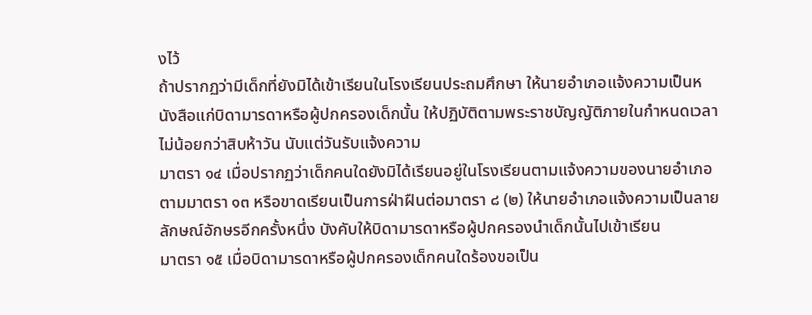งไว้
ถ้าปรากฏว่ามีเด็กที่ยังมิได้เข้าเรียนในโรงเรียนประถมศึกษา ให้นายอำเภอแจ้งความเป็นหนังสือแก่บิดามารดาหรือผู้ปกครองเด็กนั้น ให้ปฏิบัติตามพระราชบัญญัติภายในกำหนดเวลาไม่น้อยกว่าสิบห้าวัน นับแต่วันรับแจ้งความ
มาตรา ๑๔ เมื่อปรากฏว่าเด็กคนใดยังมิได้เรียนอยู่ในโรงเรียนตามแจ้งความของนายอำเภอตามมาตรา ๑๓ หรือขาดเรียนเป็นการฝ่าฝืนต่อมาตรา ๘ (๒) ให้นายอำเภอแจ้งความเป็นลายลักษณ์อักษรอีกครั้งหนึ่ง บังคับให้บิดามารดาหรือผู้ปกครองนำเด็กนั้นไปเข้าเรียน
มาตรา ๑๕ เมื่อบิดามารดาหรือผู้ปกครองเด็กคนใดร้องขอเป็น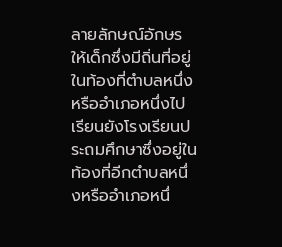ลายลักษณ์อักษร ให้เด็กซึ่งมีถิ่นที่อยู่ในท้องที่ตำบลหนึ่งหรืออำเภอหนึ่งไปเรียนยังโรงเรียนประถมศึกษาซึ่งอยู่ในท้องที่อีกตำบลหนึ่งหรืออำเภอหนึ่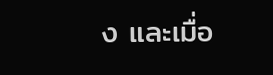ง และเมื่อ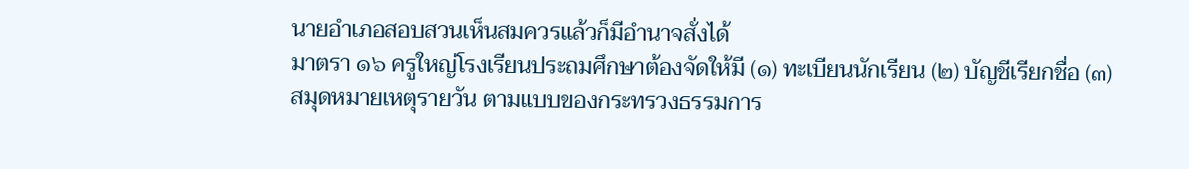นายอำเภอสอบสวนเห็นสมควรแล้วก็มีอำนาจสั่งได้
มาตรา ๑๖ ครูใหญ่โรงเรียนประถมศึกษาต้องจัดให้มี (๑) ทะเบียนนักเรียน (๒) บัญชีเรียกชื่อ (๓) สมุดหมายเหตุรายวัน ตามแบบของกระทรวงธรรมการ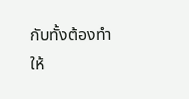กับทั้งต้องทำให้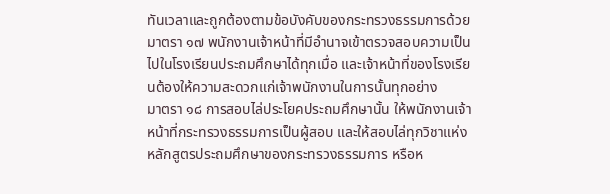ทันเวลาและถูกต้องตามข้อบังคับของกระทรวงธรรมการด้วย
มาตรา ๑๗ พนักงานเจ้าหน้าที่มีอำนาจเข้าตรวจสอบความเป็นไปในโรงเรียนประถมศึกษาได้ทุกเมื่อ และเจ้าหน้าที่ของโรงเรียนต้องให้ความสะดวกแก่เจ้าพนักงานในการนั้นทุกอย่าง
มาตรา ๑๘ การสอบไล่ประโยคประถมศึกษานั้น ให้พนักงานเจ้าหน้าที่กระทรวงธรรมการเป็นผู้สอบ และให้สอบไล่ทุกวิชาแห่งหลักสูตรประถมศึกษาของกระทรวงธรรมการ หรือห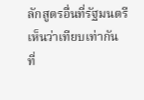ลักสูตรอื่นที่รัฐมนตรีเห็นว่าเทียบเท่ากัน
ที่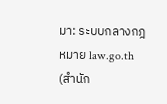มา: ระบบกลางกฎหมาย law.go.th (สำนัก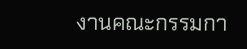งานคณะกรรมกา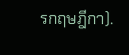รกฤษฎีกา).